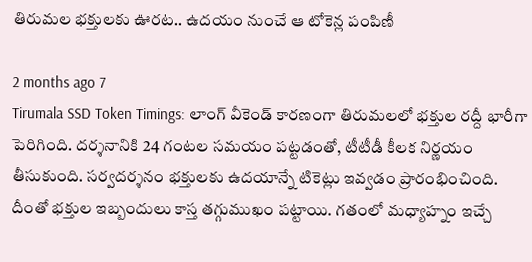తిరుమల భక్తులకు ఊరట.. ఉదయం నుంచే ఆ టోకెన్ల పంపిణీ

2 months ago 7
Tirumala SSD Token Timings: లాంగ్ వీకెండ్ కారణంగా తిరుమలలో భక్తుల రద్దీ భారీగా పెరిగింది. దర్శనానికి 24 గంటల సమయం పట్టడంతో, టీటీడీ కీలక నిర్ణయం తీసుకుంది. సర్వదర్శనం భక్తులకు ఉదయాన్నే టికెట్లు ఇవ్వడం ప్రారంభించింది. దీంతో భక్తుల ఇబ్బందులు కాస్త తగ్గుముఖం పట్టాయి. గతంలో మధ్యాహ్నం ఇచ్చే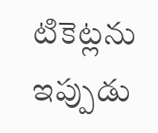టికెట్లను ఇప్పుడు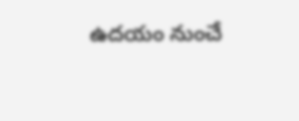ఉదయం నుంచే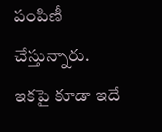పంపిణీ చేస్తున్నారు. ఇకపై కూడా ఇదే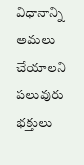విధానాన్ని అమలు చేయాలని పలువురు భక్తులు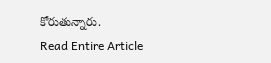కోరుతున్నారు.
Read Entire Article